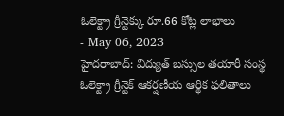ఓలెక్ట్రా గ్రీన్టెక్కు రూ.66 కోట్ల లాభాలు
- May 06, 2023
హైదరాబాద్: విద్యుత్ బస్సుల తయారీ సంస్థ ఓలెక్ట్రా గ్రీన్టెక్ ఆకర్షణీయ ఆర్థిక ఫలితాలు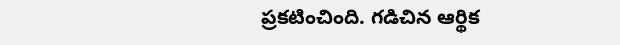ప్రకటించింది. గడిచిన ఆర్థిక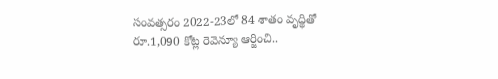సంవత్సరం 2022-23లో 84 శాతం వృద్థితో రూ.1,090 కోట్ల రెవెన్యూ ఆర్జించి..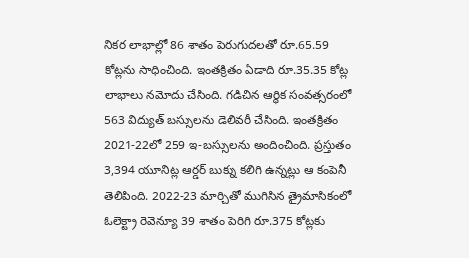నికర లాభాల్లో 86 శాతం పెరుగుదలతో రూ.65.59 కోట్లను సాధించింది. ఇంతక్రితం ఏడాది రూ.35.35 కోట్ల లాభాలు నమోదు చేసింది. గడిచిన ఆర్థిక సంవత్సరంలో 563 విద్యుత్ బస్సులను డెలివరీ చేసింది. ఇంతక్రితం 2021-22లో 259 ఇ-బస్సులను అందించింది. ప్రస్తుతం 3,394 యూనిట్ల ఆర్డర్ బుక్ను కలిగి ఉన్నట్లు ఆ కంపెనీ తెలిపింది. 2022-23 మార్చితో ముగిసిన త్రైమాసికంలో ఓలెక్ట్రా రెవెన్యూ 39 శాతం పెరిగి రూ.375 కోట్లకు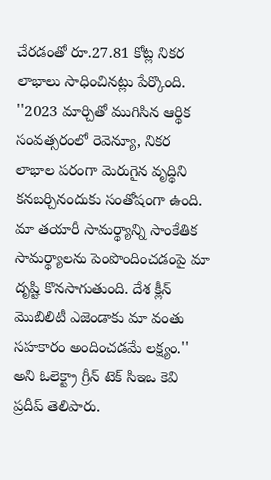చేరడంతో రూ.27.81 కోట్ల నికర లాభాలు సాధించినట్లు పేర్కొంది. ''2023 మార్చితో ముగిసిన ఆర్థిక సంవత్సరంలో రెవెన్యూ, నికర లాభాల పరంగా మెరుగైన వృద్థిని కనబర్చినందుకు సంతోషంగా ఉంది. మా తయారీ సామర్థ్యాన్ని సాంకేతిక సామర్థ్యాలను పెంపొందించడంపై మా దృష్టి కొనసాగుతుంది. దేశ క్లీన్ మొబిలిటీ ఎజెండాకు మా వంతు సహకారం అందించడమే లక్ష్యం.'' అని ఓలెక్ట్రా గ్రీన్ టెక్ సిఇఒ కెవి ప్రదీప్ తెలిపారు.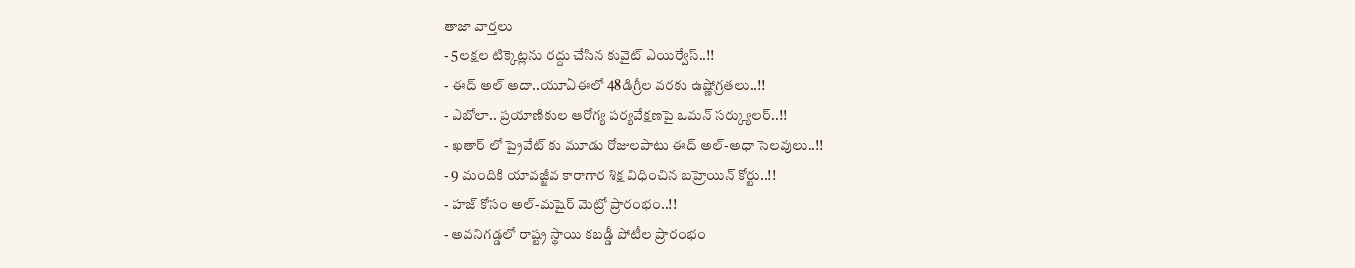తాజా వార్తలు
- 5లక్షల టిక్కెట్లను రద్దు చేసిన కువైట్ ఎయిర్వేస్..!!
- ఈద్ అల్ అదా..యూఏఈలో 48డిగ్రీల వరకు ఉష్ణోగ్రతలు..!!
- ఎబోలా.. ప్రయాణికుల ఆరోగ్య పర్యవేక్షణపై ఒమన్ సర్క్యులర్..!!
- ఖతార్ లో ప్రైవేట్ కు మూడు రోజులపాటు ఈద్ అల్-అధా సెలవులు..!!
- 9 మందికి యావజ్జీవ కారాగార శిక్ష విధించిన బహ్రెయిన్ కోర్టు..!!
- హజ్ కోసం అల్-మషైర్ మెట్రో ప్రారంభం..!!
- అవనిగడ్డలో రాష్ట్ర స్థాయి కబడ్డీ పోటీల ప్రారంభం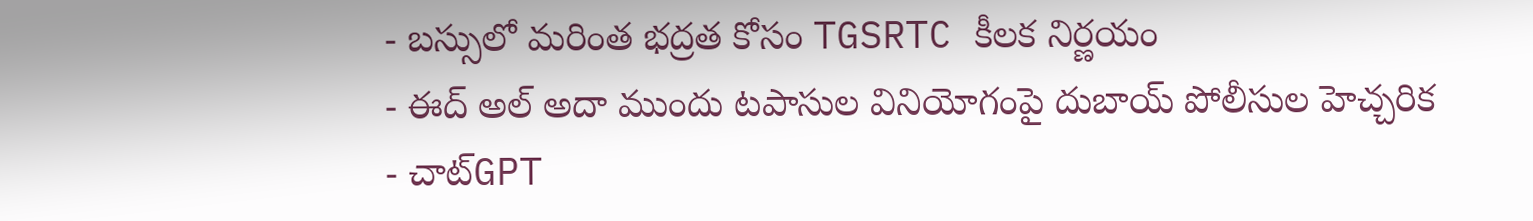- బస్సులో మరింత భద్రత కోసం TGSRTC కీలక నిర్ణయం
- ఈద్ అల్ అదా ముందు టపాసుల వినియోగంపై దుబాయ్ పోలీసుల హెచ్చరిక
- చాట్GPT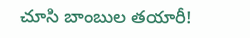చూసి బాంబుల తయారీ!